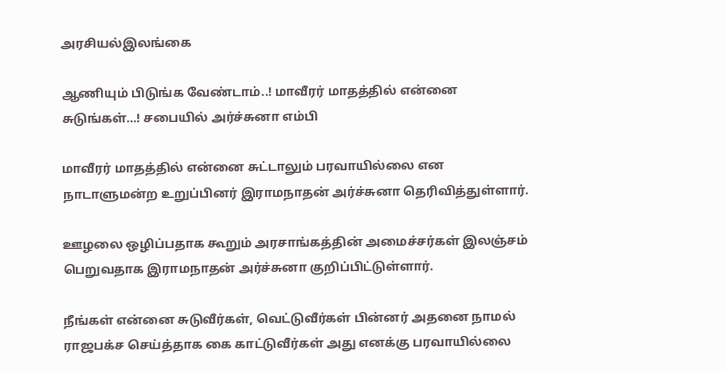அரசியல்இலங்கை

ஆணியும் பிடுங்க வேண்டாம்..! மாவீரர் மாதத்தில் என்னை சுடுங்கள்…! சபையில் அர்ச்சுனா எம்பி

மாவீரர் மாதத்தில் என்னை சுட்டாலும் பரவாயில்லை என நாடாளுமன்ற உறுப்பினர் இராமநாதன் அர்ச்சுனா தெரிவித்துள்ளார்.

ஊழலை ஒழிப்பதாக கூறும் அரசாங்கத்தின் அமைச்சர்கள் இலஞ்சம் பெறுவதாக இராமநாதன் அர்ச்சுனா குறிப்பிட்டுள்ளார்.

நீங்கள் என்னை சுடுவீர்கள், வெட்டுவீர்கள் பின்னர் அதனை நாமல் ராஜபக்ச செய்த்தாக கை காட்டுவீர்கள் அது எனக்கு பரவாயில்லை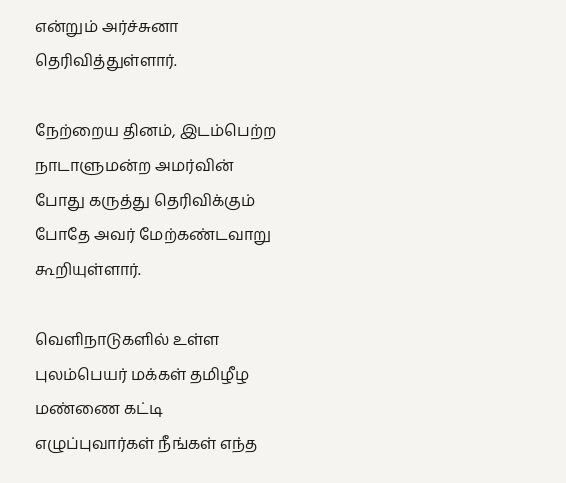என்றும் அர்ச்சுனா தெரிவித்துள்ளார்.

நேற்றைய தினம், இடம்பெற்ற நாடாளுமன்ற அமர்வின் போது கருத்து தெரிவிக்கும் போதே அவர் மேற்கண்டவாறு கூறியுள்ளார்.

வெளிநாடுகளில் உள்ள புலம்பெயர் மக்கள் தமிழீழ மண்ணை கட்டி எழுப்புவார்கள் நீங்கள் எந்த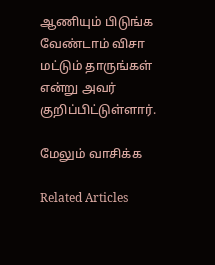ஆணியும் பிடுங்க வேண்டாம் விசா மட்டும் தாருங்கள் என்று அவர் குறிப்பிட்டுள்ளார்.

மேலும் வாசிக்க

Related Articles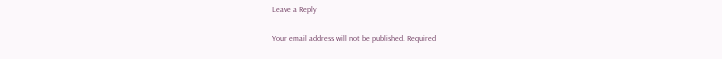Leave a Reply

Your email address will not be published. Required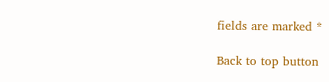fields are marked *

Back to top button